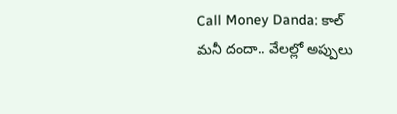Call Money Danda: కాల్ మనీ దందా.. వేలల్లో అప్పులు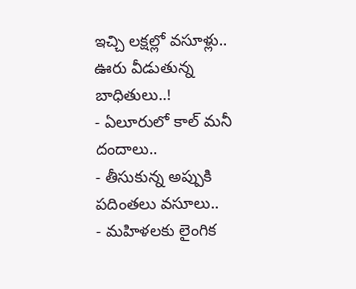ఇచ్చి లక్షల్లో వసూళ్లు.. ఊరు వీడుతున్న బాధితులు..!
- ఏలూరులో కాల్ మనీ దందాలు..
- తీసుకున్న అప్పుకి పదింతలు వసూలు..
- మహిళలకు లైంగిక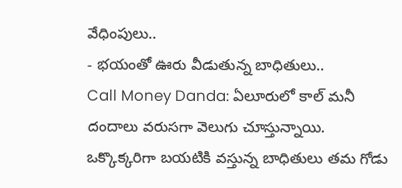వేధింపులు..
- భయంతో ఊరు వీడుతున్న బాధితులు..
Call Money Danda: ఏలూరులో కాల్ మనీ దందాలు వరుసగా వెలుగు చూస్తున్నాయి. ఒక్కొక్కరిగా బయటికి వస్తున్న బాధితులు తమ గోడు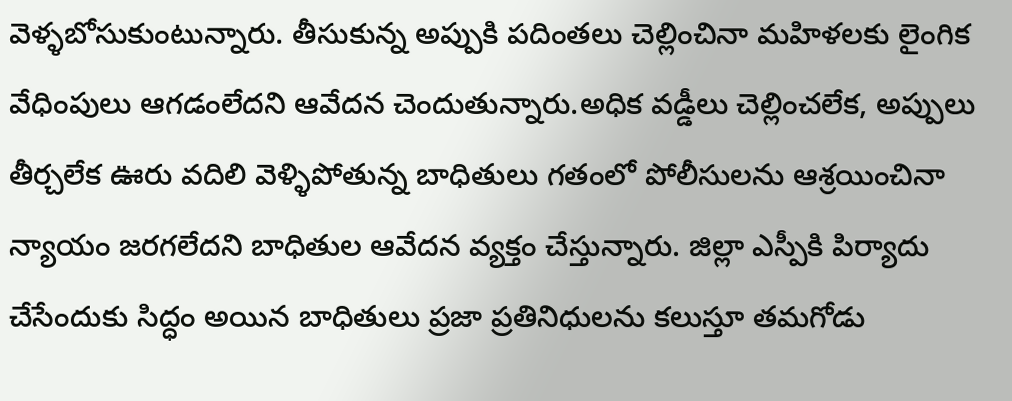వెళ్ళబోసుకుంటున్నారు. తీసుకున్న అప్పుకి పదింతలు చెల్లించినా మహిళలకు లైంగిక వేధింపులు ఆగడంలేదని ఆవేదన చెందుతున్నారు.అధిక వడ్డీలు చెల్లించలేక, అప్పులు తీర్చలేక ఊరు వదిలి వెళ్ళిపోతున్న బాధితులు గతంలో పోలీసులను ఆశ్రయించినా న్యాయం జరగలేదని బాధితుల ఆవేదన వ్యక్తం చేస్తున్నారు. జిల్లా ఎస్పీకి పిర్యాదు చేసేందుకు సిద్ధం అయిన బాధితులు ప్రజా ప్రతినిధులను కలుస్తూ తమగోడు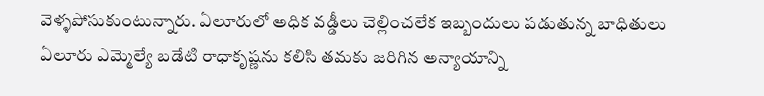వెళ్ళపోసుకుంటున్నారు. ఏలూరులో అధిక వడ్డీలు చెల్లించలేక ఇబ్బందులు పడుతున్న బాధితులు ఏలూరు ఎమ్మెల్యే బడేటి రాధాకృష్ణను కలిసి తమకు జరిగిన అన్యాయాన్ని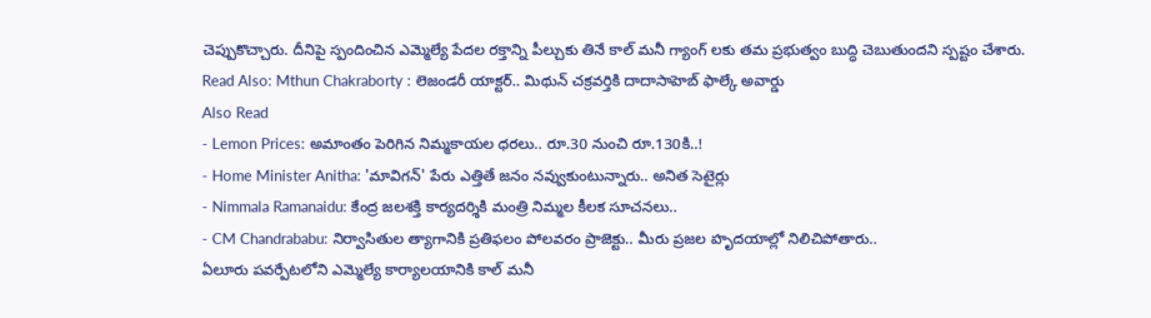చెప్పుకొచ్చారు. దీనిపై స్పందించిన ఎమ్మెల్యే పేదల రక్తాన్ని పీల్చుకు తినే కాల్ మనీ గ్యాంగ్ లకు తమ ప్రభుత్వం బుద్ధి చెబుతుందని స్పష్టం చేశారు.
Read Also: Mthun Chakraborty : లెజండరీ యాక్టర్.. మిథున్ చక్రవర్తికి దాదాసాహెబ్ ఫాల్కే అవార్డు
Also Read
- Lemon Prices: అమాంతం పెరిగిన నిమ్మకాయల ధరలు.. రూ.30 నుంచి రూ.130కి..!
- Home Minister Anitha: 'మావిగన్' పేరు ఎత్తితే జనం నవ్వుకుంటున్నారు.. అనిత సెటైర్లు
- Nimmala Ramanaidu: కేంద్ర జలశక్తి కార్యదర్శికి మంత్రి నిమ్మల కీలక సూచనలు..
- CM Chandrababu: నిర్వాసితుల త్యాగానికి ప్రతిఫలం పోలవరం ప్రాజెక్టు.. మీరు ప్రజల హృదయాల్లో నిలిచిపోతారు..
ఏలూరు పవర్పేటలోని ఎమ్మెల్యే కార్యాలయానికి కాల్ మనీ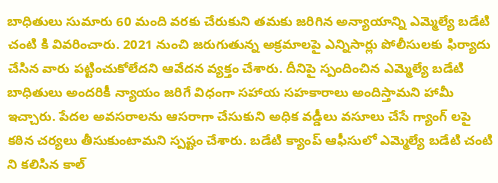బాధితులు సుమారు 60 మంది వరకు చేరుకుని తమకు జరిగిన అన్యాయాన్ని ఎమ్మెల్యే బడేటి చంటి కి వివరించారు. 2021 నుంచి జరుగుతున్న అక్రమాలపై ఎన్నిసార్లు పోలీసులకు ఫిర్యాదు చేసిన వారు పట్టించుకోలేదని ఆవేదన వ్యక్తం చేశారు. దీనిపై స్పందించిన ఎమ్మెల్యే బడేటి బాధితులు అందరికీ న్యాయం జరిగే విధంగా సహాయ సహకారాలు అందిస్తామని హామీ ఇచ్చారు. పేదల అవసరాలను ఆసరాగా చేసుకుని అధిక వడ్డీలు వసూలు చేసే గ్యాంగ్ లపై కఠిన చర్యలు తీసుకుంటామని స్పష్టం చేశారు. బడేటి క్యాంప్ ఆఫీసులో ఎమ్మెల్యే బడేటి చంటి ని కలిసిన కాల్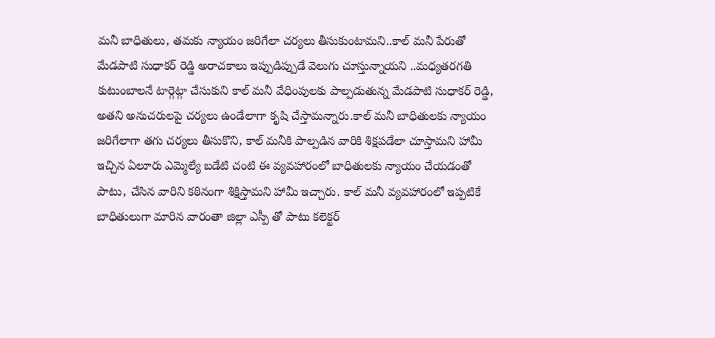మనీ బాధితులు, తమకు న్యాయం జరిగేలా చర్యలు తీసుకుంటామని..కాల్ మనీ పేరుతో మేడపాటి సుధాకర్ రెడ్డి అరాచకాలు ఇప్పుడిప్పుడే వెలుగు చూస్తున్నాయని ..మధ్యతరగతి కుటుంబాలనే టార్గెట్గా చేసుకుని కాల్ మనీ వేధింపులకు పాల్పడుతున్న మేడపాటి సుధాకర్ రెడ్డి, అతని అనుచరులపై చర్యలు ఉండేలాగా కృషి చేస్తామన్నారు.కాల్ మనీ బాధితులకు న్యాయం జరిగేలాగా తగు చర్యలు తీసుకొని, కాల్ మనీకి పాల్పడిన వారికి శిక్షపడేలా చూస్తామని హామీ ఇచ్చిన ఏలూరు ఎమ్మెల్యే బడేటి చంటి ఈ వ్యవహారంలో బాధితులకు న్యాయం చేయడంతో పాటు, చేసిన వారిని కఠినంగా శిక్షిస్తామని హామీ ఇచ్చారు. కాల్ మనీ వ్యవహారంలో ఇప్పటికే బాధితులుగా మారిన వారంతా జిల్లా ఎస్పీ తో పాటు కలెక్టర్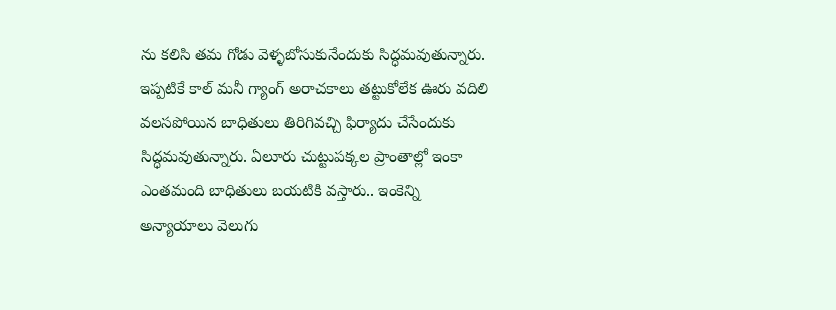ను కలిసి తమ గోడు వెళ్ళబోసుకునేందుకు సిద్ధమవుతున్నారు. ఇప్పటికే కాల్ మనీ గ్యాంగ్ అరాచకాలు తట్టుకోలేక ఊరు వదిలి వలసపోయిన బాధితులు తిరిగివచ్చి ఫిర్యాదు చేసేందుకు సిద్ధమవుతున్నారు. ఏలూరు చుట్టుపక్కల ప్రాంతాల్లో ఇంకా ఎంతమంది బాధితులు బయటికి వస్తారు.. ఇంకెన్ని అన్యాయాలు వెలుగు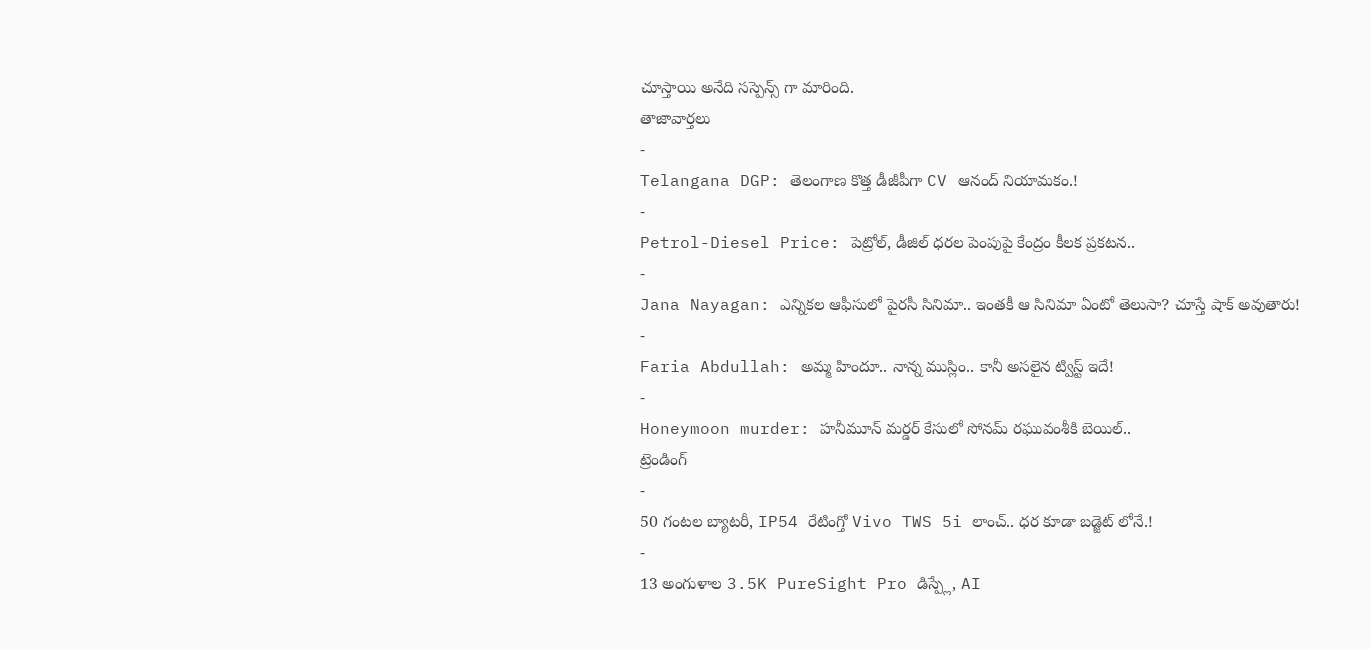చూస్తాయి అనేది సస్పెన్స్ గా మారింది.
తాజావార్తలు
-
Telangana DGP: తెలంగాణ కొత్త డీజీపీగా CV ఆనంద్ నియామకం.!
-
Petrol-Diesel Price: పెట్రోల్, డీజిల్ ధరల పెంపుపై కేంద్రం కీలక ప్రకటన..
-
Jana Nayagan: ఎన్నికల ఆఫీసులో పైరసీ సినిమా.. ఇంతకీ ఆ సినిమా ఏంటో తెలుసా? చూస్తే షాక్ అవుతారు!
-
Faria Abdullah: అమ్మ హిందూ.. నాన్న ముస్లిం.. కానీ అసలైన ట్విస్ట్ ఇదే!
-
Honeymoon murder: హనీమూన్ మర్డర్ కేసులో సోనమ్ రఘువంశీకి బెయిల్..
ట్రెండింగ్
-
50 గంటల బ్యాటరీ, IP54 రేటింగ్తో Vivo TWS 5i లాంచ్.. ధర కూడా బడ్జెట్ లోనే.!
-
13 అంగుళాల 3.5K PureSight Pro డిస్ప్లే, AI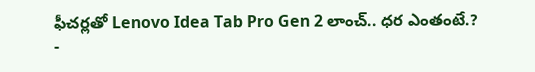ఫీచర్లతో Lenovo Idea Tab Pro Gen 2 లాంచ్.. ధర ఎంతంటే.?
-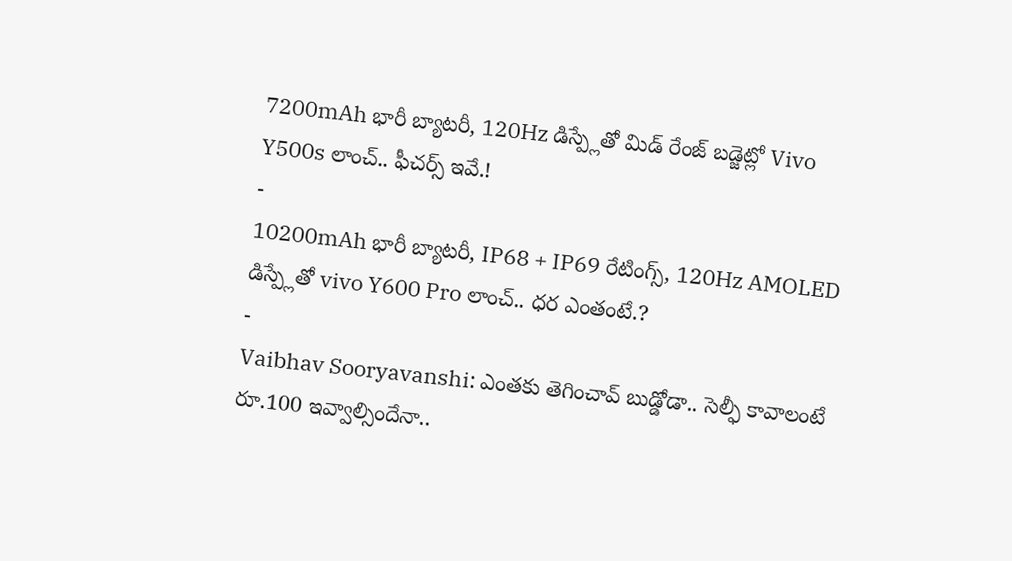7200mAh భారీ బ్యాటరీ, 120Hz డిస్ప్లేతో మిడ్ రేంజ్ బడ్జెట్లో Vivo Y500s లాంచ్.. ఫీచర్స్ ఇవే.!
-
10200mAh భారీ బ్యాటరీ, IP68 + IP69 రేటింగ్స్, 120Hz AMOLED డిస్ప్లేతో vivo Y600 Pro లాంచ్.. ధర ఎంతంటే.?
-
Vaibhav Sooryavanshi: ఎంతకు తెగించావ్ బుడ్డోడా.. సెల్ఫీ కావాలంటే రూ.100 ఇవ్వాల్సిందేనా..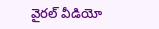వైరల్ వీడియో